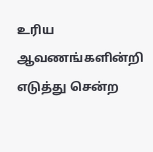உரிய ஆவணங்களின்றி எடுத்து சென்ற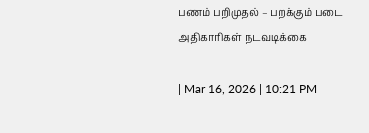பணம் பறிமுதல் – பறக்கும் படை அதிகாரிகள் நடவடிக்கை

| Mar 16, 2026 | 10:21 PM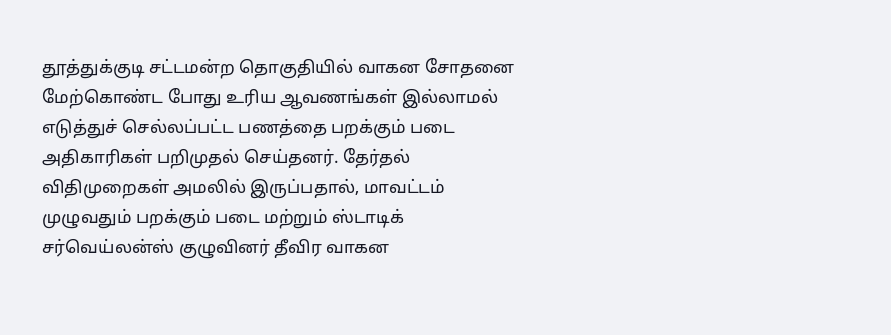தூத்துக்குடி சட்டமன்ற தொகுதியில் வாகன சோதனை மேற்கொண்ட போது உரிய ஆவணங்கள் இல்லாமல் எடுத்துச் செல்லப்பட்ட பணத்தை பறக்கும் படை அதிகாரிகள் பறிமுதல் செய்தனர். தேர்தல் விதிமுறைகள் அமலில் இருப்பதால், மாவட்டம் முழுவதும் பறக்கும் படை மற்றும் ஸ்டாடிக் சர்வெய்லன்ஸ் குழுவினர் தீவிர வாகன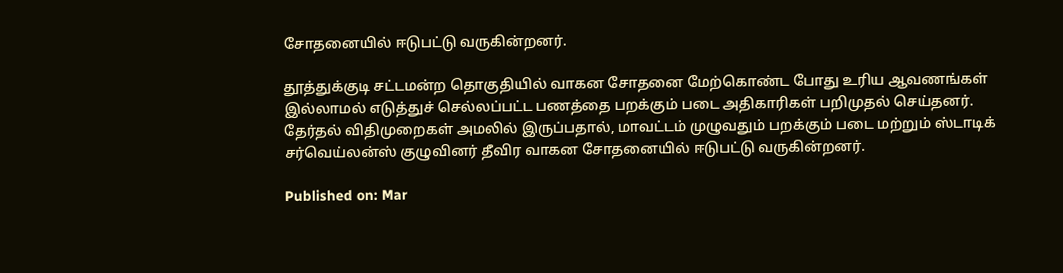சோதனையில் ஈடுபட்டு வருகின்றனர்.

தூத்துக்குடி சட்டமன்ற தொகுதியில் வாகன சோதனை மேற்கொண்ட போது உரிய ஆவணங்கள் இல்லாமல் எடுத்துச் செல்லப்பட்ட பணத்தை பறக்கும் படை அதிகாரிகள் பறிமுதல் செய்தனர். தேர்தல் விதிமுறைகள் அமலில் இருப்பதால், மாவட்டம் முழுவதும் பறக்கும் படை மற்றும் ஸ்டாடிக் சர்வெய்லன்ஸ் குழுவினர் தீவிர வாகன சோதனையில் ஈடுபட்டு வருகின்றனர்.

Published on: Mar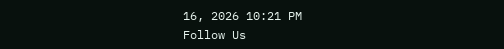16, 2026 10:21 PM
Follow Us